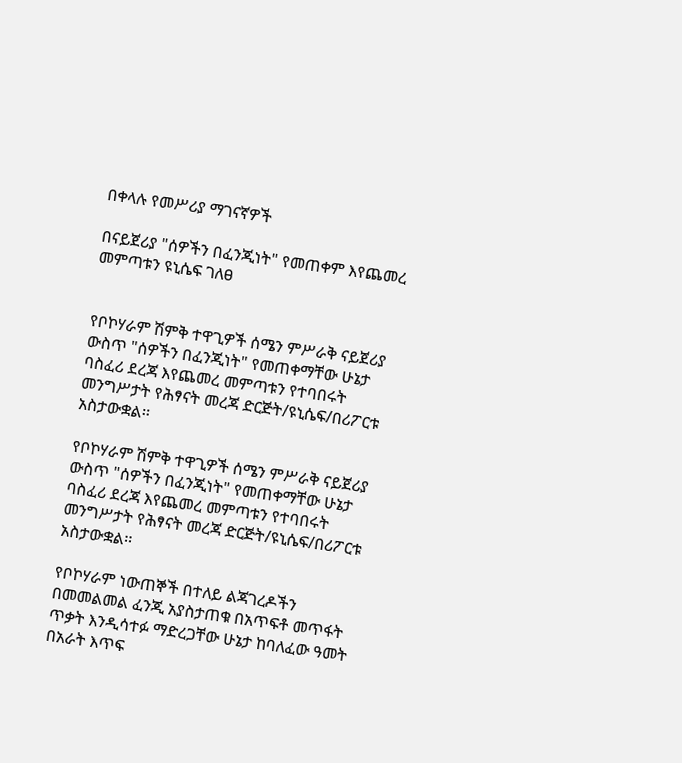በቀላሉ የመሥሪያ ማገናኛዎች

በናይጀሪያ "ሰዎችን በፈንጂነት" የመጠቀም እየጨመረ መምጣቱን ዩኒሴፍ ገለፀ


የቦኮሃራም ሽምቅ ተዋጊዎች ሰሜን ምሥራቅ ናይጀሪያ ውስጥ "ሰዎችን በፈንጂነት" የመጠቀማቸው ሁኔታ ባስፈሪ ደረጃ እየጨመረ መምጣቱን የተባበሩት መንግሥታት የሕፃናት መረጃ ድርጅት/ዩኒሴፍ/በሪፖርቱ አስታውቋል፡፡

የቦኮሃራም ሽምቅ ተዋጊዎች ሰሜን ምሥራቅ ናይጀሪያ ውስጥ "ሰዎችን በፈንጂነት" የመጠቀማቸው ሁኔታ ባስፈሪ ደረጃ እየጨመረ መምጣቱን የተባበሩት መንግሥታት የሕፃናት መረጃ ድርጅት/ዩኒሴፍ/በሪፖርቱ አስታውቋል፡፡

የቦኮሃራም ነውጠኞች በተለይ ልጃገረዶችን በመመልመል ፈንጂ አያስታጠቁ በአጥፍቶ መጥፋት ጥቃት እንዲሳተፉ ማድረጋቸው ሁኔታ ከባለፈው ዓመት በአራት እጥፍ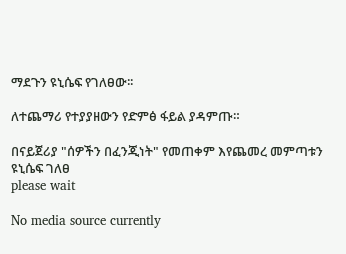ማደጉን ዩኒሴፍ የገለፀው፡፡

ለተጨማሪ የተያያዘውን የድምፅ ፋይል ያዳምጡ።

በናይጀሪያ "ሰዎችን በፈንጂነት" የመጠቀም እየጨመረ መምጣቱን ዩኒሴፍ ገለፀ
please wait

No media source currently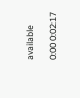available

0:00 0:02:17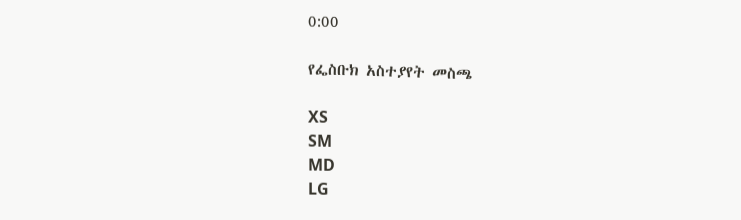0:00

የፌስቡክ አስተያየት መስጫ

XS
SM
MD
LG